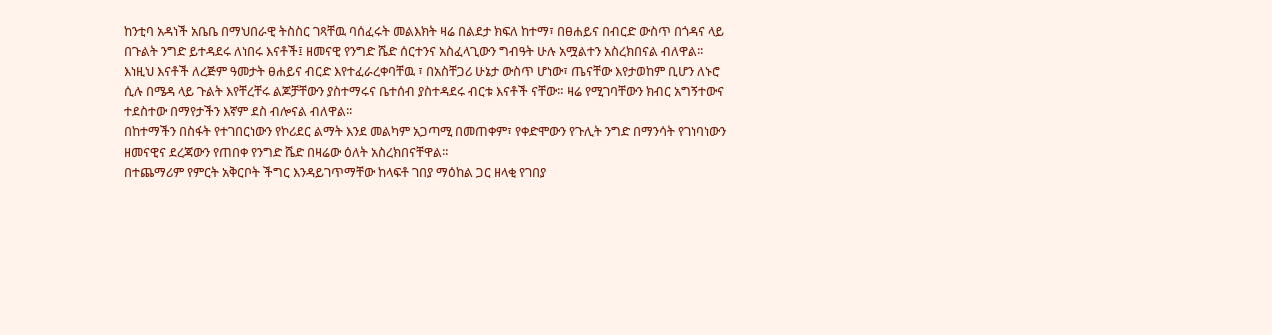ከንቲባ አዳነች አቤቤ በማህበራዊ ትስስር ገጻቸዉ ባሰፈሩት መልእክት ዛሬ በልደታ ክፍለ ከተማ፣ በፀሐይና በብርድ ውስጥ በጎዳና ላይ በጉልት ንግድ ይተዳደሩ ለነበሩ እናቶች፤ ዘመናዊ የንግድ ሼድ ሰርተንና አስፈላጊውን ግብዓት ሁሉ አሟልተን አስረክበናል ብለዋል፡፡
እነዚህ እናቶች ለረጅም ዓመታት ፀሐይና ብርድ እየተፈራረቀባቸዉ ፣ በአስቸጋሪ ሁኔታ ውስጥ ሆነው፣ ጤናቸው እየታወከም ቢሆን ለኑሮ ሲሉ በሜዳ ላይ ጉልት እየቸረቸሩ ልጆቻቸውን ያስተማሩና ቤተሰብ ያስተዳደሩ ብርቱ እናቶች ናቸው። ዛሬ የሚገባቸውን ክብር አግኝተውና ተደስተው በማየታችን እኛም ደስ ብሎናል ብለዋል፡፡
በከተማችን በስፋት የተገበርነውን የኮሪደር ልማት እንደ መልካም አጋጣሚ በመጠቀም፣ የቀድሞውን የጉሊት ንግድ በማንሳት የገነባነውን ዘመናዊና ደረጃውን የጠበቀ የንግድ ሼድ በዛሬው ዕለት አስረክበናቸዋል።
በተጨማሪም የምርት አቅርቦት ችግር እንዳይገጥማቸው ከላፍቶ ገበያ ማዕከል ጋር ዘላቂ የገበያ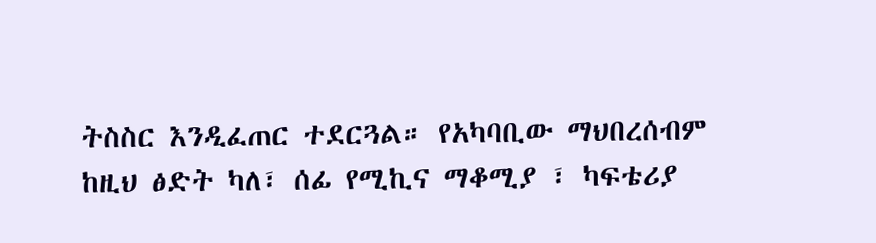ትስስር እንዲፈጠር ተደርጓል። የአካባቢው ማህበረሰብም ከዚህ ፅድት ካለ፣ ሰፊ የሚኪና ማቆሚያ ፣ ካፍቴሪያ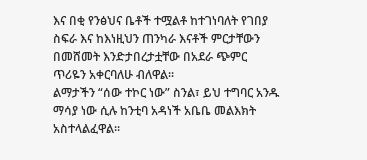እና በቂ የንፅህና ቤቶች ተሟልቶ ከተገነባለት የገበያ ስፍራ እና ከእነዚህን ጠንካራ እናቶች ምርታቸውን በመሸመት እንድታበረታቷቸው በአደራ ጭምር ጥሪዬን አቀርባለሁ ብለዋል፡፡
ልማታችን “ሰው ተኮር ነው” ስንል፣ ይህ ተግባር አንዱ ማሳያ ነው ሲሉ ከንቲባ አዳነች አቤቤ መልእክት አስተላልፈዋል፡፡